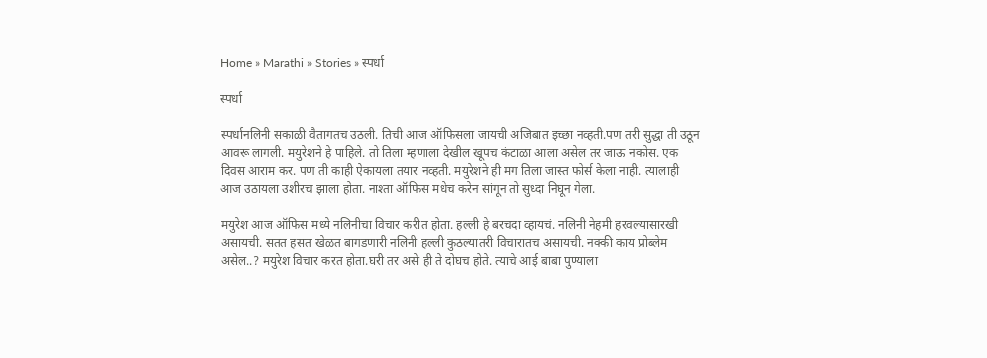Home » Marathi » Stories » स्पर्धा

स्पर्धा

स्पर्धानलिनी सकाळी वैतागतच उठली. तिची आज ऑफिसला जायची अजिबात इच्छा नव्हती.पण तरी सुद्धा ती उठून आवरू लागली. मयुरेशने हे पाहिले. तो तिला म्हणाला देखील खूपच कंटाळा आला असेल तर जाऊ नकोस. एक दिवस आराम कर. पण ती काही ऐकायला तयार नव्हती. मयुरेशने ही मग तिला जास्त फोर्स केला नाही. त्यालाही आज उठायला उशीरच झाला होता. नाश्ता ऑफिस मधेच करेन सांगून तो सुध्दा निघून गेला.

मयुरेश आज ऑफिस मध्ये नलिनीचा विचार करीत होता. हल्ली हे बरचदा व्हायचं. नलिनी नेहमी हरवल्यासारखी असायची. सतत हसत खेळत बागडणारी नलिनी हल्ली कुठल्यातरी विचारातच असायची. नक्की काय प्रोब्लेम असेल..? मयुरेश विचार करत होता.घरी तर असे ही ते दोघच होते. त्याचे आई बाबा पुण्याला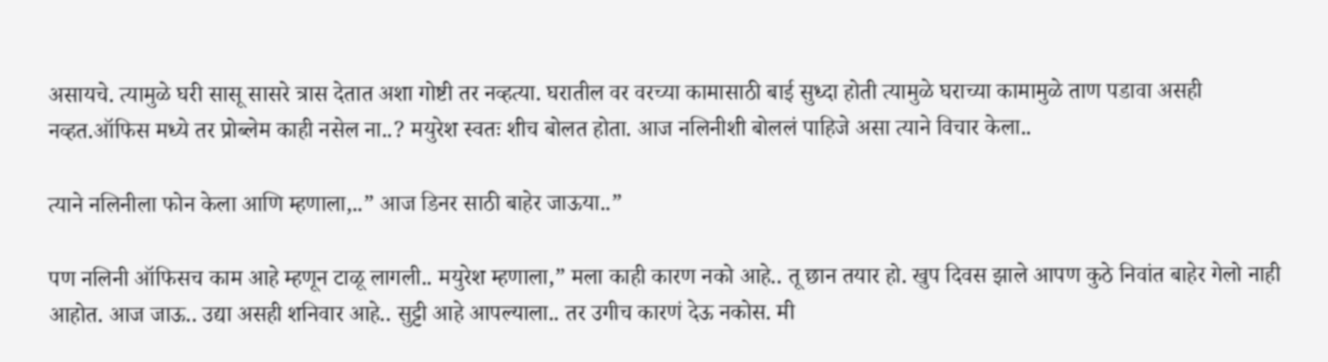असायचे. त्यामुळे घरी सासू सासरे त्रास देतात अशा गोष्टी तर नव्हत्या. घरातील वर वरच्या कामासाठी बाई सुध्दा होती त्यामुळे घराच्या कामामुळे ताण पडावा असही नव्हत.ऑफिस मध्ये तर प्रोब्लेम काही नसेल ना..? मयुरेश स्वतः शीच बोलत होता. आज नलिनीशी बोललं पाहिजे असा त्याने विचार केला..

त्याने नलिनीला फोन केला आणि म्हणाला,..” आज डिनर साठी बाहेर जाऊया..”

पण नलिनी ऑफिसच काम आहे म्हणून टाळू लागली.. मयुरेश म्हणाला,” मला काही कारण नको आहे.. तू छान तयार हो. खुप दिवस झाले आपण कुठे निवांत बाहेर गेलो नाही आहोत. आज जाऊ.. उद्या असही शनिवार आहे.. सुट्टी आहे आपल्याला.. तर उगीच कारणं देऊ नकोस. मी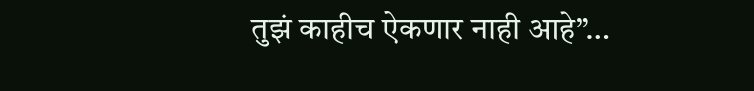तुझं काहीच ऐकणार नाही आहे”…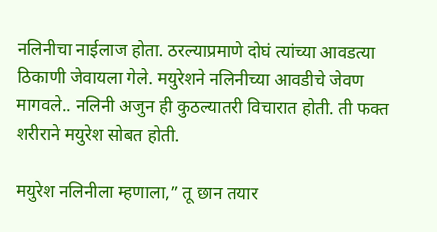नलिनीचा नाईलाज होता. ठरल्याप्रमाणे दोघं त्यांच्या आवडत्या ठिकाणी जेवायला गेले. मयुरेशने नलिनीच्या आवडीचे जेवण मागवले.. नलिनी अजुन ही कुठल्यातरी विचारात होती. ती फक्त शरीराने मयुरेश सोबत होती.

मयुरेश नलिनीला म्हणाला,” तू छान तयार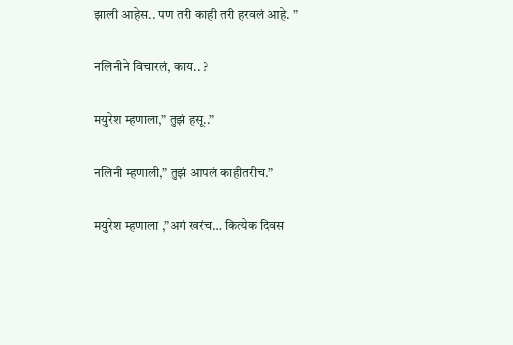झाली आहेस.. पण तरी काही तरी हरवलं आहे. ”

नलिनीने विचारलं, काय.. ?

मयुरेश म्हणाला,” तुझं हसू..”

नलिनी म्हणाली,” तुझं आपलं काहीतरीच.”

मयुरेश म्हणाला ,”अगं खरंच… कित्येक दिवस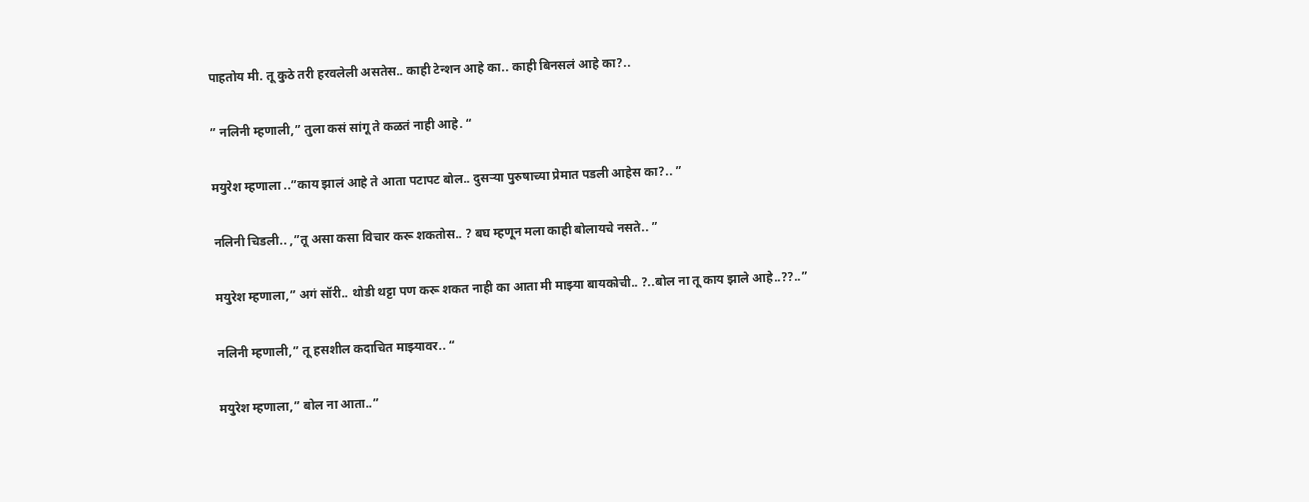पाहतोय मी. तू कुठे तरी हरवलेली असतेस.. काही टेन्शन आहे का.. काही बिनसलं आहे का?..

” नलिनी म्हणाली,” तुला कसं सांगू ते कळतं नाही आहे. “

मयुरेश म्हणाला ..”काय झालं आहे ते आता पटापट बोल.. दुसऱ्या पुरुषाच्या प्रेमात पडली आहेस का?.. ”

नलिनी चिडली.. ,”तू असा कसा विचार करू शकतोस.. ? बघ म्हणून मला काही बोलायचे नसते.. ”

मयुरेश म्हणाला,” अगं सॉरी.. थोडी थट्टा पण करू शकत नाही का आता मी माझ्या बायकोची.. ?..बोल ना तू काय झाले आहे..??..”

नलिनी म्हणाली,” तू हसशील कदाचित माझ्यावर.. “

मयुरेश म्हणाला,” बोल ना आता..”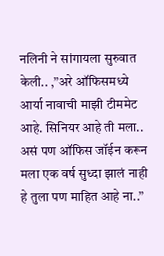नलिनी ने सांगायला सुरुवात केली.. ,”अरे ऑफिसमध्ये आर्या नावाची माझी टीममेट आहे. सिनियर आहे ती मला.. असं पण ऑफिस जॉईन करून मला एक वर्ष सुध्दा झालं नाही हे तुला पण माहित आहे ना..”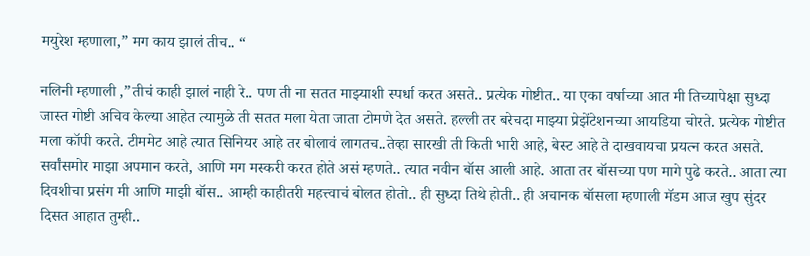मयुरेश म्हणाला,” मग काय झालं तीच.. “

नलिनी म्हणाली ,”तीचं काही झालं नाही रे.. पण ती ना सतत माझ्याशी स्पर्धा करत असते.. प्रत्येक गोष्टीत.. या एका वर्षाच्या आत मी तिच्यापेक्षा सुध्दा जास्त गोष्टी अचिव केल्या आहेत त्यामुळे ती सतत मला येता जाता टोमणे देत असते. हल्ली तर बरेचदा माझ्या प्रेझेंटेशनच्या आयडिया चोरते. प्रत्येक गोष्टीत मला कॉपी करते. टीममेट आहे त्यात सिनियर आहे तर बोलावं लागतच..तेव्हा सारखी ती किती भारी आहे, बेस्ट आहे ते दाखवायचा प्रयत्न करत असते. सर्वांसमोर माझा अपमान करते, आणि मग मस्करी करत होते असं म्हणते.. त्यात नवीन बॉस आली आहे. आता तर बॉसच्या पण मागे पुढे करते.. आता त्या दिवशीचा प्रसंग मी आणि माझी बॉस.. आम्ही काहीतरी महत्त्वाचं बोलत होतो.. ही सुध्दा तिथे होती.. ही अचानक बॉसला म्हणाली मॅडम आज खुप सुंदर दिसत आहात तुम्ही..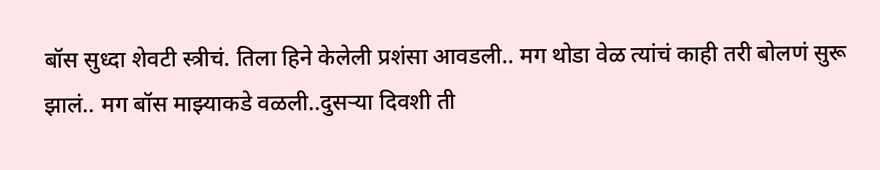बॉस सुध्दा शेवटी स्त्रीचं. तिला हिने केलेली प्रशंसा आवडली.. मग थोडा वेळ त्यांचं काही तरी बोलणं सुरू झालं.. मग बॉस माझ्याकडे वळली..दुसऱ्या दिवशी ती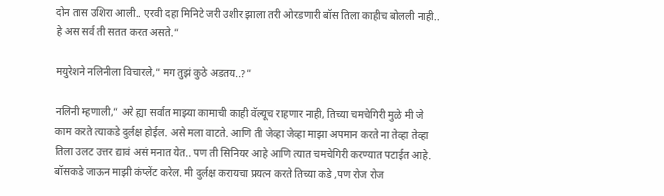दोन तास उशिरा आली.. एरवी दहा मिनिटे जरी उशीर झाला तरी ओरडणारी बॉस तिला काहीच बोलली नाही.. हे अस सर्व ती सतत करत असते.”

मयुरेशने नलिनीला विचारले,” मग तुझं कुठे अडतय..?”

नलिनी म्हणाली,” अरे ह्या सर्वात माझ्या कामाची काही वॅल्यूच राहणार नाही, तिच्या चमचेगिरी मुळे मी जे काम करते त्याकडे दुर्लक्ष होईल. असे मला वाटते. आणि ती जेव्हा जेव्हा माझा अपमान करते ना तेव्हा तेव्हा तिला उलट उत्तर द्यावं असं मनात येत.. पण ती सिनियर आहे आणि त्यात चमचेगिरी करण्यात पटाईत आहे. बॉसकडे जाऊन माझी कंप्लेंट करेल. मी दुर्लक्ष करायचा प्रयत्न करते तिच्या कडे ,पण रोज रोज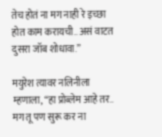तेच होतं ना मग नाही रे इच्छा होत काम करायची.. असं वाटत दुसरा जॉब शोधावा.”

मयुरेश त्यावर नलिनीला म्हणाला, “हा प्रोब्लेम आहे तर.. मग तू पण सुरू कर ना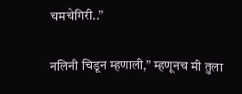चमचेगिरी..”

नलिनी चिडून म्हणाली,” म्हणूनच मी तुला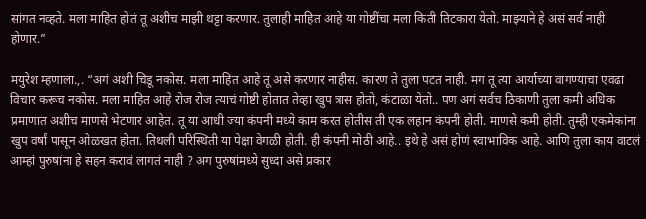सांगत नव्हते. मला माहित होतं तू अशीच माझी थट्टा करणार. तुलाही माहित आहे या गोष्टींचा मला किती तिटकारा येतो. माझ्याने हे असं सर्व नाही होणार.”

मयुरेश म्हणाला.,. “अगं अशी चिडू नकोस. मला माहित आहे तू असे करणार नाहीस. कारण ते तुला पटत नाही. मग तू त्या आर्याच्या वागण्याचा एवढा विचार करूच नकोस. मला माहित आहे रोज रोज त्याचं गोष्टी होतात तेव्हा खुप त्रास होतो, कंटाळा येतो.. पण अगं सर्वच ठिकाणी तुला कमी अधिक प्रमाणात अशीच माणसे भेटणार आहेत. तू या आधी ज्या कंपनी मध्ये काम करत होतीस ती एक लहान कंपनी होती. माणसे कमी होती. तुम्ही एकमेकांना खुप वर्षां पासून ओळखत होता. तिथली परिस्थिती या पेक्षा वेगळी होती. ही कंपनी मोठी आहे.. इथे हे असं होणं स्वाभाविक आहे. आणि तुला काय वाटलं आम्हां पुरुषांना हे सहन करावं लागतं नाही ? अग पुरुषांमध्ये सुध्दा असे प्रकार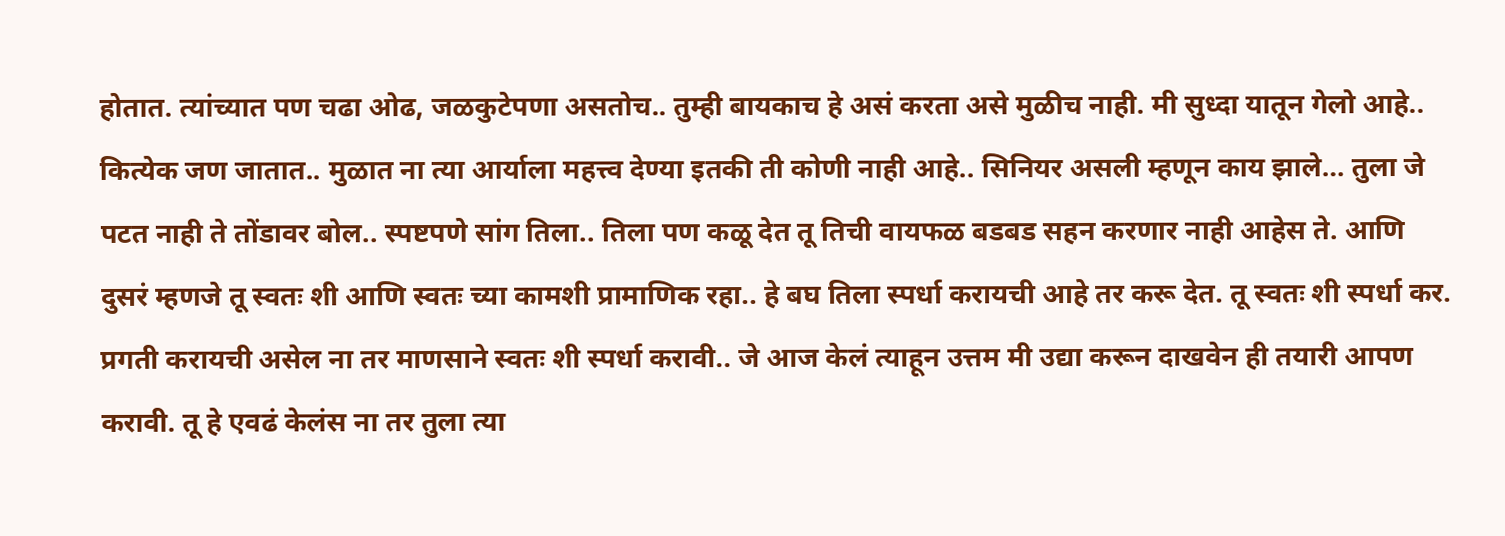होतात. त्यांच्यात पण चढा ओढ, जळकुटेपणा असतोच.. तुम्ही बायकाच हे असं करता असे मुळीच नाही. मी सुध्दा यातून गेलो आहे.. कित्येक जण जातात.. मुळात ना त्या आर्याला महत्त्व देण्या इतकी ती कोणी नाही आहे.. सिनियर असली म्हणून काय झाले… तुला जे पटत नाही ते तोंडावर बोल.. स्पष्टपणे सांग तिला.. तिला पण कळू देत तू तिची वायफळ बडबड सहन करणार नाही आहेस ते. आणि दुसरं म्हणजे तू स्वतः शी आणि स्वतः च्या कामशी प्रामाणिक रहा.. हे बघ तिला स्पर्धा करायची आहे तर करू देत. तू स्वतः शी स्पर्धा कर. प्रगती करायची असेल ना तर माणसाने स्वतः शी स्पर्धा करावी.. जे आज केलं त्याहून उत्तम मी उद्या करून दाखवेन ही तयारी आपण करावी. तू हे एवढं केलंस ना तर तुला त्या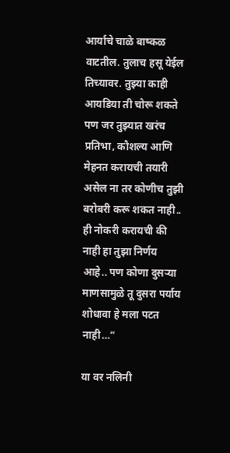आर्याचे चाळे बाष्कळ वाटतील. तुलाच हसू येईल तिच्यावर. तुझ्या काही आयडिया ती चोरू शकते पण जर तुझ्यात खरंच प्रतिभा, कौशल्य आणि मेहनत करायची तयारी असेल ना तर कोणीच तुझी बरोबरी करू शकत नाही.. ही नोकरी करायची की नाही हा तुझा निर्णय आहे.. पण कोणा दुसऱ्या माणसामुळे तू दुसरा पर्याय शोधावा हे मला पटत नाही…”

या वर नलिनी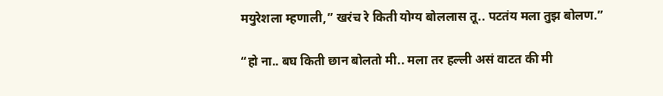मयुरेशला म्हणाली,” खरंच रे किती योग्य बोललास तू.. पटतंय मला तुझ बोलण.”

“हो ना.. बघ किती छान बोलतो मी.. मला तर हल्ली असं वाटत की मी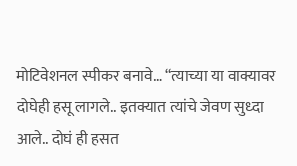मोटिवेशनल स्पीकर बनावे… “त्याच्या या वाक्यावर दोघेही हसू लागले.. इतक्यात त्यांचे जेवण सुध्दा आले.. दोघं ही हसत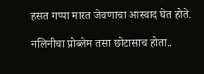हसत गप्पा मारत जेवणाचा आस्वाद घेत होते.

नलिनीचा प्रोब्लेम तसा छोटासाच होता..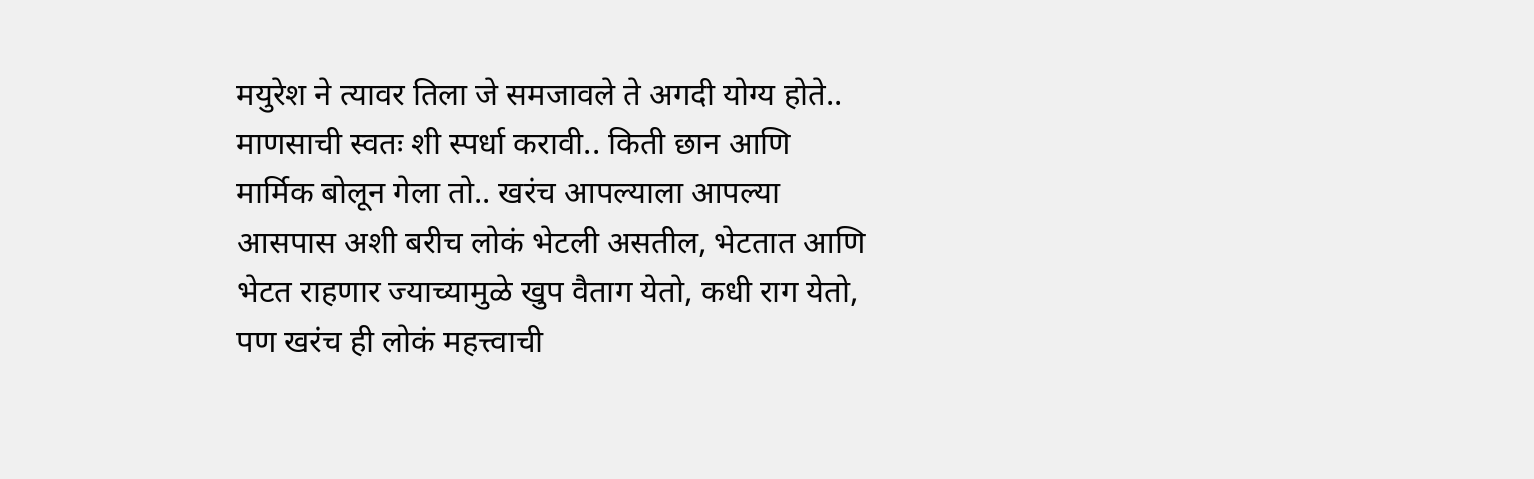मयुरेश ने त्यावर तिला जे समजावले ते अगदी योग्य होते.. माणसाची स्वतः शी स्पर्धा करावी.. किती छान आणि मार्मिक बोलून गेला तो.. खरंच आपल्याला आपल्या आसपास अशी बरीच लोकं भेटली असतील, भेटतात आणि भेटत राहणार ज्याच्यामुळे खुप वैताग येतो, कधी राग येतो, पण खरंच ही लोकं महत्त्वाची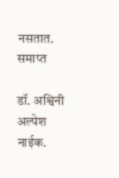नसतात. समाप्त

डॉ. अश्विनी अल्पेश नाईक.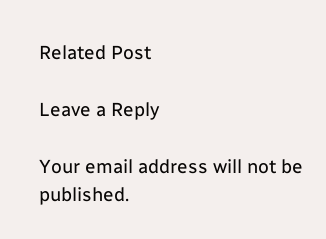Related Post

Leave a Reply

Your email address will not be published.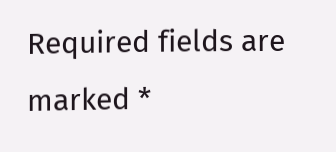Required fields are marked *